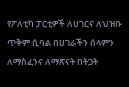የፖለቲካ ፓርቲዎች ለሀገርና ለህዝቡ ጥቅም ሲባል በሀገራችን ሰላምን ለማስፈንና ለማጽናት በትጋት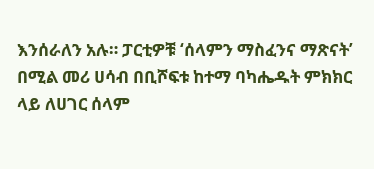እንሰራለን አሉ። ፓርቲዎቹ ‘ሰላምን ማስፈንና ማጽናት’ በሚል መሪ ሀሳብ በቢሾፍቱ ከተማ ባካሔዱት ምክክር ላይ ለሀገር ሰላም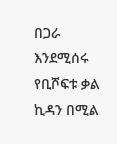በጋራ እንደሚሰሩ የቢሾፍቱ ቃል ኪዳን በሚል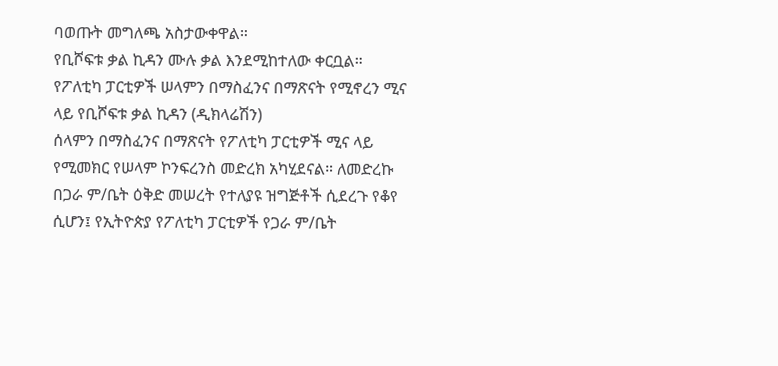ባወጡት መግለጫ አስታውቀዋል።
የቢሾፍቱ ቃል ኪዳን ሙሉ ቃል እንደሚከተለው ቀርቧል።
የፖለቲካ ፓርቲዎች ሠላምን በማስፈንና በማጽናት የሚኖረን ሚና ላይ የቢሾፍቱ ቃል ኪዳን (ዲክላሬሽን)
ሰላምን በማስፈንና በማጽናት የፖለቲካ ፓርቲዎች ሚና ላይ የሚመክር የሠላም ኮንፍረንስ መድረክ አካሂደናል። ለመድረኩ በጋራ ም/ቤት ዕቅድ መሠረት የተለያዩ ዝግጅቶች ሲደረጉ የቆየ ሲሆን፤ የኢትዮጵያ የፖለቲካ ፓርቲዎች የጋራ ም/ቤት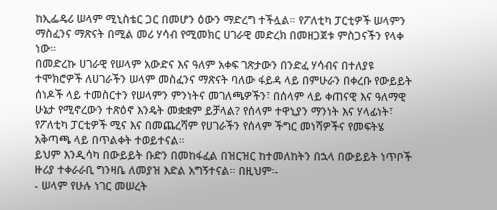ከኢፌዴሪ ሠላም ሚኒስቴር ጋር በመሆን ዕውን ማድረግ ተችሏል። የፖለቲካ ፓርቲዎች ሠላምን ማስፈንና ማጽናት በሚል መሪ ሃሳብ የሚመክር ሀገራዊ መድረክ በመዘጋጀቱ ምስጋናችን የላቀ ነው።
በመድረኩ ሀገራዊ የሠላም አውድና እና ዓለም አቀፍ ገጽታውን በንድፈ ሃሳብና በተለያዩ ተሞክሮዎች ለሀገራችን ሠላም መስፈንና ማጽናት ባለው ፋይዳ ላይ በምሁራን በቀረቡ የውይይት ሰነዶች ላይ ተመስርተን የሠላምን ምንነትና መገለጫዎችን፣ በሰላም ላይ ቀጠናዊ እና ዓለማዊ ሁኔታ የሚኖረውን ተጽዕኖ እንዴት መቋቋም ይቻላል? የሰላም ተዋኒያን ማንነት እና ሃላፊነት፣ የፖለቲካ ፓርቲዎች ሚና እና በመጨረሻም የሀገራችን የሰላም ችግር መነሻዎችና የመፍትሄ አቅጣጫ ላይ በጥልቀት ተወይተናል።
ይህም እንዲሳካ በውይይት ቡድን በመከፋፈል በዝርዝር ከተመለከትን በኋላ በውይይት ነጥቦች ዙሪያ ተቀራራቢ ግንዛቤ ለመያዝ እድል አግኝተናል። በዚህም፡-
- ሠላም የሁሉ ነገር መሠረት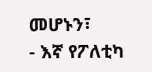መሆኑን፣
- እኛ የፖለቲካ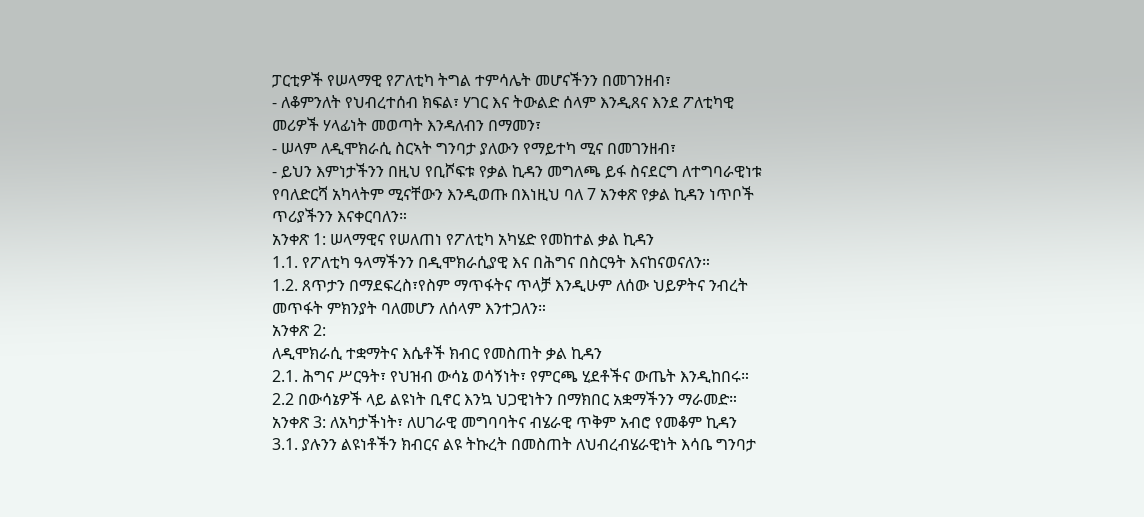ፓርቲዎች የሠላማዊ የፖለቲካ ትግል ተምሳሌት መሆናችንን በመገንዘብ፣
- ለቆምንለት የህብረተሰብ ክፍል፣ ሃገር እና ትውልድ ሰላም እንዲጸና እንደ ፖለቲካዊ መሪዎች ሃላፊነት መወጣት እንዳለብን በማመን፣
- ሠላም ለዲሞክራሲ ስርኣት ግንባታ ያለውን የማይተካ ሚና በመገንዘብ፣
- ይህን እምነታችንን በዚህ የቢሾፍቱ የቃል ኪዳን መግለጫ ይፋ ስናደርግ ለተግባራዊነቱ የባለድርሻ አካላትም ሚናቸውን እንዲወጡ በእነዚህ ባለ 7 አንቀጽ የቃል ኪዳን ነጥቦች ጥሪያችንን እናቀርባለን።
አንቀጽ 1: ሠላማዊና የሠለጠነ የፖለቲካ አካሄድ የመከተል ቃል ኪዳን
1.1. የፖለቲካ ዓላማችንን በዲሞክራሲያዊ እና በሕግና በስርዓት እናከናወናለን።
1.2. ጸጥታን በማደፍረስ፣የስም ማጥፋትና ጥላቻ እንዲሁም ለሰው ህይዎትና ንብረት መጥፋት ምክንያት ባለመሆን ለሰላም እንተጋለን።
አንቀጽ 2:
ለዲሞክራሲ ተቋማትና እሴቶች ክብር የመስጠት ቃል ኪዳን
2.1. ሕግና ሥርዓት፣ የህዝብ ውሳኔ ወሳኝነት፣ የምርጫ ሂደቶችና ውጤት እንዲከበሩ።
2.2 በውሳኔዎች ላይ ልዩነት ቢኖር እንኳ ህጋዊነትን በማክበር አቋማችንን ማራመድ።
አንቀጽ 3: ለአካታችነት፣ ለሀገራዊ መግባባትና ብሄራዊ ጥቅም አብሮ የመቆም ኪዳን
3.1. ያሉንን ልዩነቶችን ክብርና ልዩ ትኩረት በመስጠት ለህብረብሄራዊነት እሳቤ ግንባታ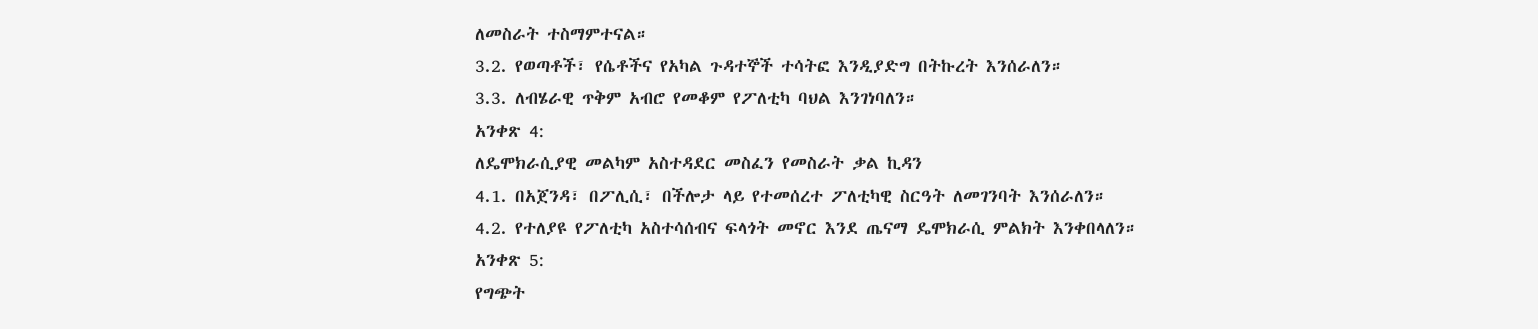ለመስራት ተስማምተናል።
3.2. የወጣቶች፣ የሴቶችና የአካል ጉዳተኞች ተሳትፎ እንዲያድግ በትኩረት እንሰራለን።
3.3. ለብሄራዊ ጥቅም አብሮ የመቆም የፖለቲካ ባህል እንገነባለን።
አንቀጽ 4:
ለዴሞክራሲያዊ መልካም አስተዳደር መስፈን የመስራት ቃል ኪዳን
4.1. በአጀንዳ፣ በፖሊሲ፣ በችሎታ ላይ የተመሰረተ ፖለቲካዊ ስርዓት ለመገንባት እንሰራለን።
4.2. የተለያዩ የፖለቲካ አስተሳሰብና ፍላጎት መኖር እንደ ጤናማ ዴሞክራሲ ምልክት እንቀበላለን።
አንቀጽ 5:
የግጭት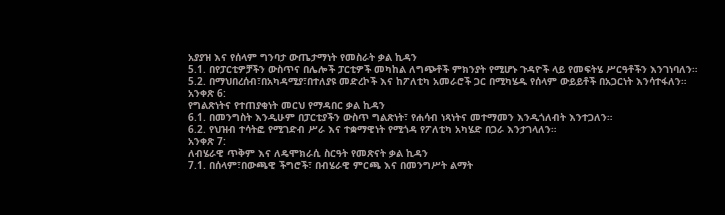አያያዝ እና የሰላም ግንባታ ውጤታማነት የመስራት ቃል ኪዳን
5.1. በየፓርቲዎቻችን ውስጥና በሌሎች ፓርቲዎች መካከል ለግጭቶች ምክንያት የሚሆኑ ጉዳዮች ላይ የመፍትሄ ሥርዓቶችን እንገነባለን።
5.2. በማህበረሰብ፣በአካዳሚያ፣በተለያዩ መድረኮች እና ከፖለቲካ አመራሮች ጋር በሚካሄዱ የሰላም ውይይቶች በአጋርነት እንሳተፋለን።
አንቀጽ 6:
የግልጽነትና የተጠያቂነት መርህ የማዳበር ቃል ኪዳን
6.1. በመንግስት እንዲሁም በፓርቲያችን ውስጥ ግልጽነት፣ የሐሳብ ነጻነትና መተማመን እንዲጎለብት እንተጋለን።
6.2. የህዝብ ተሳትፎ የሚገድብ ሥራ እና ተቋማዊነት የሚጎዳ የፖለቲካ አካሄድ በጋራ እንታገላለን።
አንቀጽ 7:
ለብሄራዊ ጥቅም እና ለዴሞክራሲ ስርዓት የመጽናት ቃል ኪዳን
7.1. በሰላም፣በውጫዊ ችግሮች፣ በብሄራዊ ምርጫ እና በመንግሥት ልማት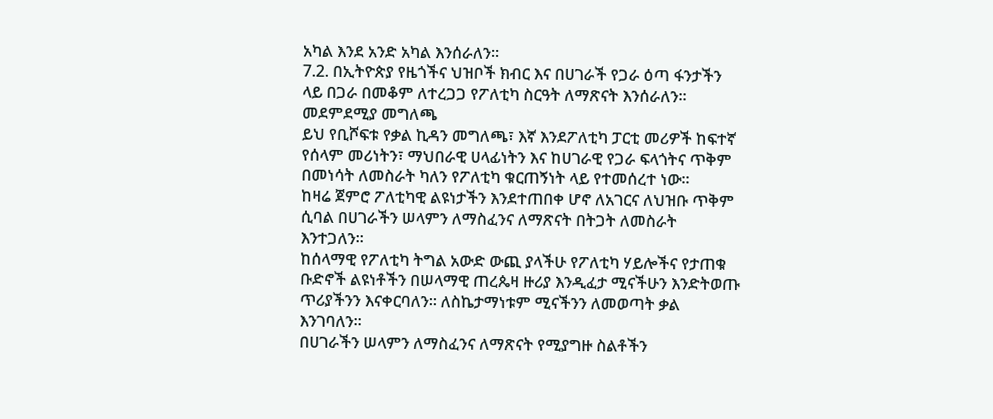አካል እንደ አንድ አካል እንሰራለን።
7.2. በኢትዮጵያ የዜጎችና ህዝቦች ክብር እና በሀገራች የጋራ ዕጣ ፋንታችን ላይ በጋራ በመቆም ለተረጋጋ የፖለቲካ ስርዓት ለማጽናት እንሰራለን።
መደምደሚያ መግለጫ
ይህ የቢሾፍቱ የቃል ኪዳን መግለጫ፣ እኛ እንደፖለቲካ ፓርቲ መሪዎች ከፍተኛ የሰላም መሪነትን፣ ማህበራዊ ሀላፊነትን እና ከሀገራዊ የጋራ ፍላጎትና ጥቅም በመነሳት ለመስራት ካለን የፖለቲካ ቁርጠኝነት ላይ የተመሰረተ ነው።
ከዛሬ ጀምሮ ፖለቲካዊ ልዩነታችን እንደተጠበቀ ሆኖ ለአገርና ለህዝቡ ጥቅም ሲባል በሀገራችን ሠላምን ለማስፈንና ለማጽናት በትጋት ለመስራት እንተጋለን።
ከሰላማዊ የፖለቲካ ትግል አውድ ውጪ ያላችሁ የፖለቲካ ሃይሎችና የታጠቁ ቡድኖች ልዩነቶችን በሠላማዊ ጠረጴዛ ዙሪያ እንዲፈታ ሚናችሁን እንድትወጡ ጥሪያችንን እናቀርባለን። ለስኬታማነቱም ሚናችንን ለመወጣት ቃል እንገባለን።
በሀገራችን ሠላምን ለማስፈንና ለማጽናት የሚያግዙ ስልቶችን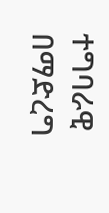ተግባራዊ በማድረግ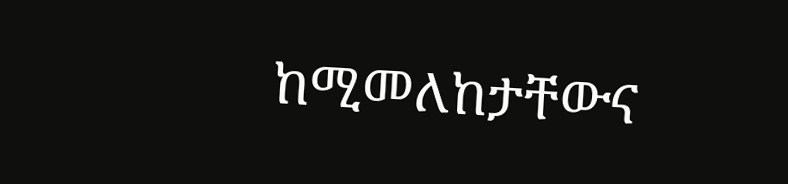ከሚመለከታቸውና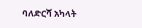ባለድርሻ አካላት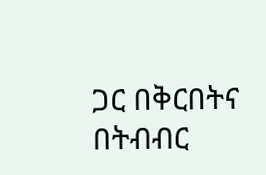ጋር በቅርበትና በትብብር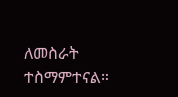ለመስራት ተስማምተናል።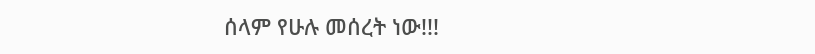ሰላም የሁሉ መሰረት ነው!!!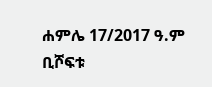ሐምሌ 17/2017 ዓ.ም ቢሾፍቱ